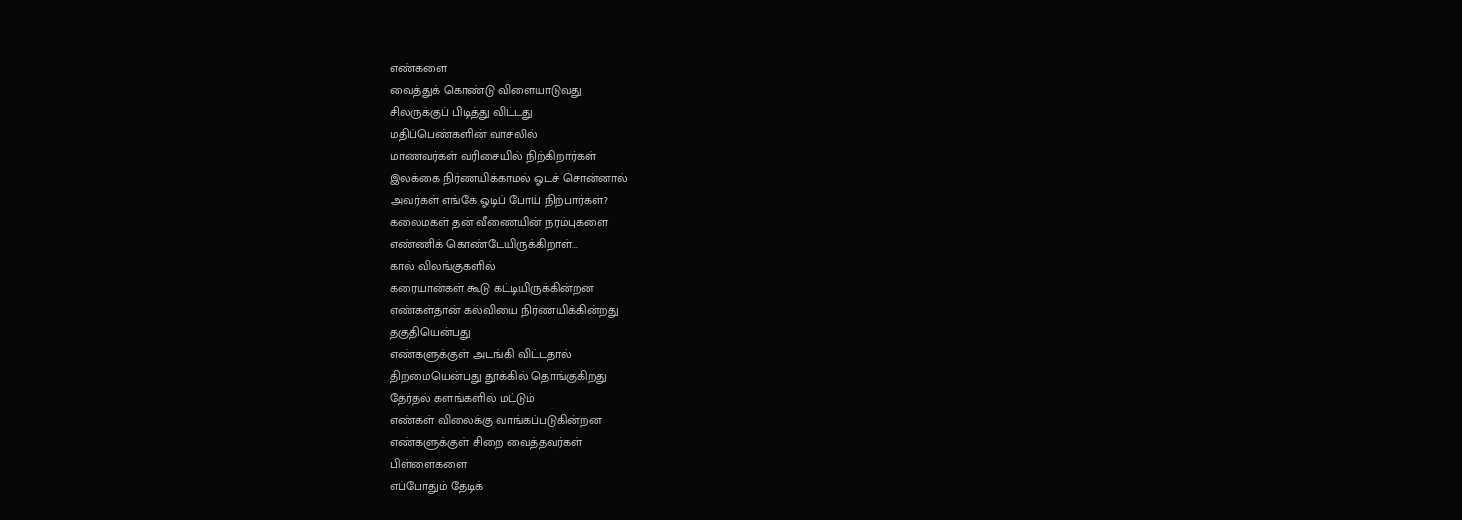எண்களை
வைத்துக் கொண்டு விளையாடுவது
சிலருக்குப் பிடித்து விட்டது
மதிப்பெண்களின் வாசலில்
மாணவர்கள் வரிசையில் நிற்கிறார்கள்
இலக்கை நிர்ணயிக்காமல் ஓடச் சொன்னால்
அவர்கள் எங்கே ஓடிப் போய் நிற்பார்கள்?
கலைமகள் தன் வீணையின் நரம்புகளை
எண்ணிக் கொண்டேயிருக்கிறாள்...
கால் விலங்குகளில்
கரையான்கள் கூடு கட்டியிருக்கின்றன
எண்கள்தான் கல்வியை நிர்ணயிக்கின்றது
தகுதியென்பது
எண்களுக்குள் அடங்கி விட்டதால்
திறமையென்பது தூக்கில் தொங்குகிறது
தேர்தல் களங்களில் மட்டும்
எண்கள் விலைக்கு வாங்கப்படுகின்றன
எண்களுக்குள் சிறை வைத்தவர்கள்
பிள்ளைகளை
எப்போதும் தேடிக்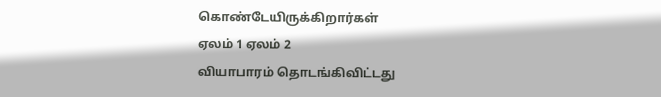கொண்டேயிருக்கிறார்கள்
ஏலம் 1 ஏலம் 2
வியாபாரம் தொடங்கிவிட்டது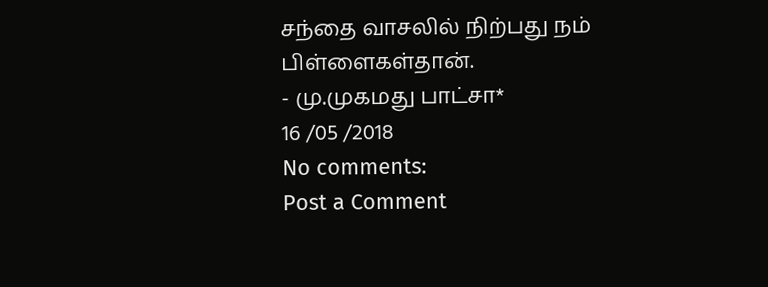சந்தை வாசலில் நிற்பது நம் பிள்ளைகள்தான்.
- மு.முகமது பாட்சா*
16 /05 /2018
No comments:
Post a Comment